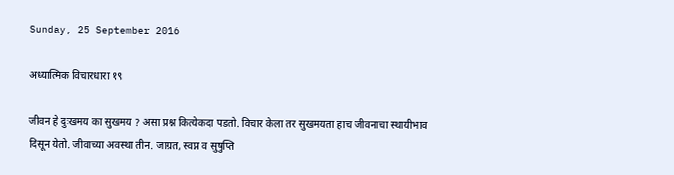Sunday, 25 September 2016

अध्यात्मिक विचारधारा १९

जीवन हे दुःखमय का सुखमय ? असा प्रश्न कित्येकदा पडतो. विचार केला तर सुखमयता हाच जीवनाचा स्थायीभाव दिसून येतो. जीवाच्या अवस्था तीन. जाग्रत, स्वप्न व सुषुप्ति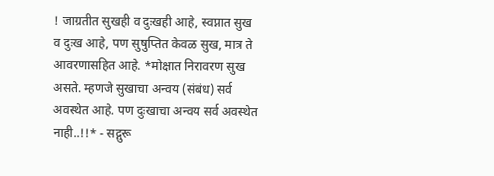! जाग्रतीत सुखही व दुःखही आहे, स्वप्नात सुख व दुःख आहे, पण सुषुप्तित केवळ सुख, मात्र ते आवरणासहित आहे. *मोक्षात निरावरण सुख असते. म्हणजे सुखाचा अन्वय (संबंध) सर्व अवस्थेत आहे. पण दुःखाचा अन्वय सर्व अवस्थेत नाही..!!* - सद्गुरू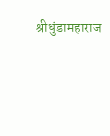श्रीधुंडामहाराज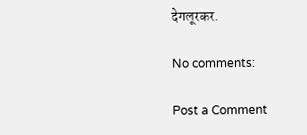देगलूरकर.

No comments:

Post a Comment